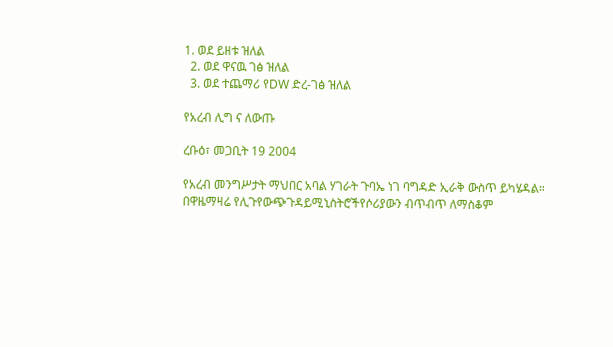1. ወደ ይዘቱ ዝለል
  2. ወደ ዋናዉ ገፅ ዝለል
  3. ወደ ተጨማሪ የDW ድረ-ገፅ ዝለል

የአረብ ሊግ ና ለውጡ

ረቡዕ፣ መጋቢት 19 2004

የአረብ መንግሥታት ማህበር አባል ሃገራት ጉባኤ ነገ ባግዳድ ኢራቅ ውስጥ ይካሄዳል። በዋዜማዛሬ የሊጉየውጭጉዳይሚኒስትሮችየሶሪያውን ብጥብጥ ለማስቆም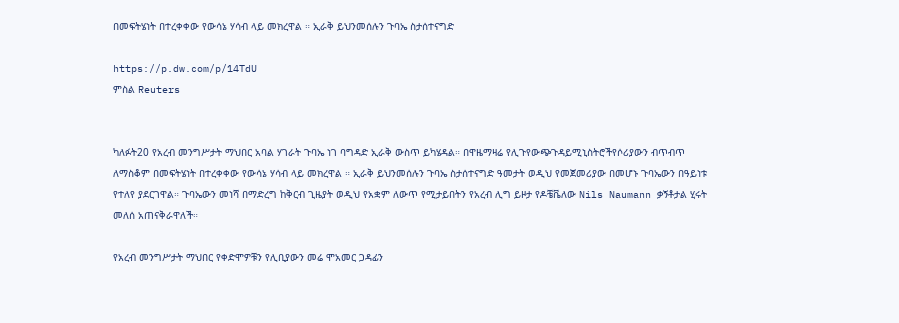በመፍትሄነት በተረቀቀው የውሳኔ ሃሳብ ላይ መክረዋል ። ኢራቅ ይህንመሰሉን ጉባኤ ስታሰተናግድ

https://p.dw.com/p/14TdU
ምስል Reuters


ካለፉት20 የአረብ መንግሥታት ማህበር አባል ሃገራት ጉባኤ ነገ ባግዳድ ኢራቅ ውስጥ ይካሄዳል። በዋዜማዛሬ የሊጉየውጭጉዳይሚኒስትሮችየሶሪያውን ብጥብጥ ለማስቆም በመፍትሄነት በተረቀቀው የውሳኔ ሃሳብ ላይ መክረዋል ። ኢራቅ ይህንመሰሉን ጉባኤ ስታሰተናግድ ዓመታት ወዲህ የመጀመሪያው በመሆኑ ጉባኤውን በዓይነቱ የተለየ ያደርገዋል። ጉባኤውን መነሻ በማድረግ ከቅርብ ጊዜያት ወዲህ የአቋም ለውጥ የሚታይበትን የአረብ ሊግ ይዞታ የዶቼቬለው Nils Naumann ቃኝቶታል ሂሩት መለሰ አጠናቅራዋለች።

የአረብ መንግሥታት ማህበር የቀድሞዎቹን የሊቢያውን መሬ ሞአመር ጋዳፊን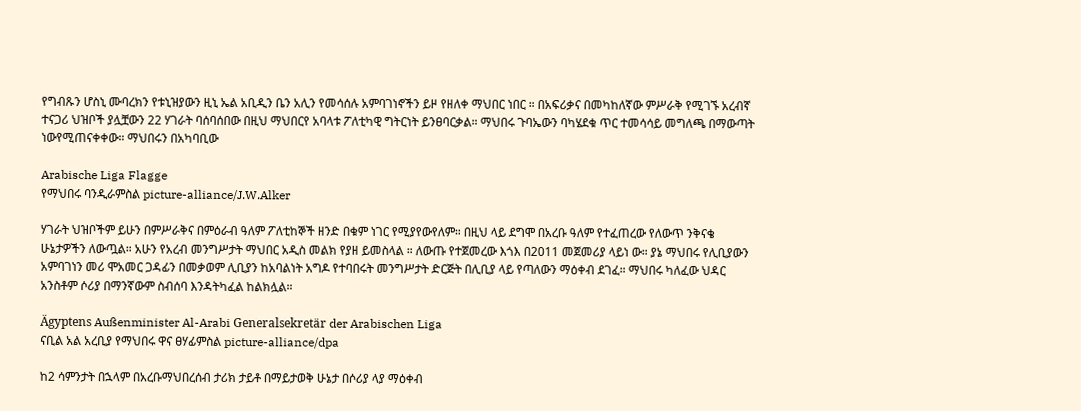የግብጹን ሆስኒ ሙባረክን የቱኒዝያውን ዚኒ ኤል አቢዲን ቤን አሊን የመሳሰሉ አምባገነኖችን ይዞ የዘለቀ ማህበር ነበር ። በአፍሪቃና በመካከለኛው ምሥራቅ የሚገኙ አረብኛ ተናጋሪ ህዝቦች ያሏቿውን 22 ሃገራት ባሰባሰበው በዚህ ማህበርየ አባላቱ ፖለቲካዊ ግትርነት ይንፀባርቃል። ማህበሩ ጉባኤውን ባካሄደቁ ጥር ተመሳሳይ መግለጫ በማውጣት ነውየሚጠናቀቀው። ማህበሩን በአካባቢው

Arabische Liga Flagge
የማህበሩ ባንዲራምስል picture-alliance/J.W.Alker

ሃገራት ህዝቦችም ይሁን በምሥራቅና በምዕራብ ዓለም ፖለቲከኞች ዘንድ በቁም ነገር የሚያየውየለም። በዚህ ላይ ደግሞ በአረቡ ዓለም የተፈጠረው የለውጥ ንቅናቄ ሁኔታዎችን ለውጧል። አሁን የአረብ መንግሥታት ማህበር አዲስ መልክ የያዘ ይመስላል ። ለውጡ የተጀመረው እጎእ በ2011 መጀመሪያ ላይነ ው። ያኔ ማህበሩ የሊቢያውን አምባገነን መሪ ሞአመር ጋዳፊን በመቃወም ሊቢያን ከአባልነት አግዶ የተባበሩት መንግሥታት ድርጅት በሊቢያ ላይ የጣለውን ማዕቀብ ደገፈ። ማህበሩ ካለፈው ህዳር አንስቶም ሶሪያ በማንኛውም ስብሰባ እንዳትካፈል ከልክሏል።

Ägyptens Außenminister Al-Arabi Generalsekretär der Arabischen Liga
ናቢል አል አረቢያ የማህበሩ ዋና ፀሃፊምስል picture-alliance/dpa

ከ2 ሳምንታት በኋላም በአረቡማህበረሰብ ታሪክ ታይቶ በማይታወቅ ሁኔታ በሶሪያ ላያ ማዕቀብ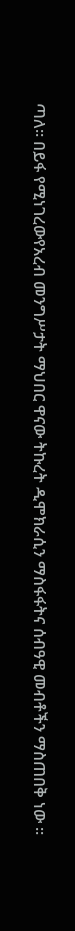ጣለ። በይፋ የሚነገረውየአረብ መንግሥታት ማህበር ዋናው ትኩረት ዲሞክራሲን ማስፋፋትና ሰብዓዊ መብቶችን ማስጠበቅ ነው ።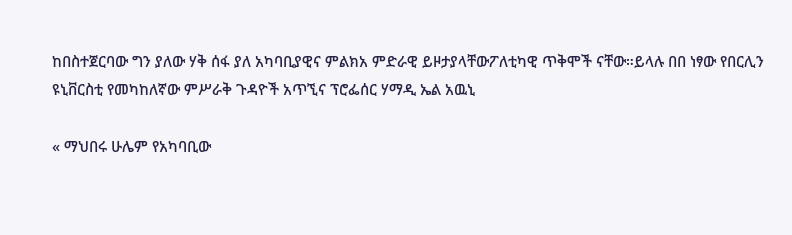ከበስተጀርባው ግን ያለው ሃቅ ሰፋ ያለ አካባቢያዊና ምልክአ ምድራዊ ይዞታያላቸውፖለቲካዊ ጥቅሞች ናቸው።ይላሉ በበ ነፃው የበርሊን ዩኒቨርስቲ የመካከለኛው ምሥራቅ ጉዳዮች አጥኚና ፕሮፌሰር ሃማዲ ኤል አዉኒ

« ማህበሩ ሁሌም የአካባቢው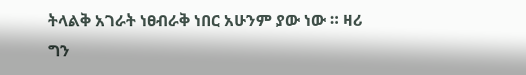ትላልቅ አገራት ነፀብራቅ ነበር አሁንም ያው ነው ። ዛሪ ግን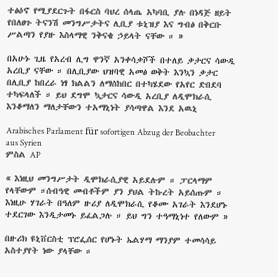ተፅዕኖ የሚያደርጉት በፋርስ ባህረ ሰላጤ አካባቢ ያሉ በነዳጅ ዘይት የበለፀጉ ትናንሽ መንግሥታትና ሊቢያ ቱኒዝያ እና ግብፅ በቅርቡ ሥልጣን የያዙ እስላማዊ ንቅናቄ ኃይላት ናቸው ። »

በአሁኑ ጊዜ የአረብ ሊግ ዋንኛ አንቀሳቃሾች በተለይ ቃታርና ሳውዲ አረቢያ ናቸው ። በሊቢያው ህዝባዊ አመፅ ወቅት እንኳን ቃታር በሊቢያ ከበረራ ነፃ ክልልን ለማሰከበር በተካሄደው የአየር ድበደባ ተካፍላለች ። ይህ ደግሞ ኳታርና ሳውዲ አረቢያ ለዲሞክራሲ እንቆማለን ማለታቸውን ተአማኒነት ያሳጣዋል እንደ አዉኒ

Arabisches Parlament für sofortigen Abzug der Beobachter aus Syrien
ምስል AP

« እነዚህ መንግሥታት ዲሞክራሲያዊ አይደሉም ። ፓርላማም የላቸውም ።ሰብዓዊ መብቶችም ያን ያህል ትኩረት አይሰጡም ። እነዚሁ ሃገራት በዓለም ዙሪያ ለዲሞክራሲ የቆሙ አገራት እንደሆኑ ተደርገው እንዲታመኑ ይፈልጋሉ ። ይህ ግን ተዓማኒነተ የለውም »

በዙሪክ ዩኒቨርስቲ ፕሮፌሰር የሆኑት ኤልሃማ ማንያም ተመሳሳይ አስተያየት ነው ያላቸው ።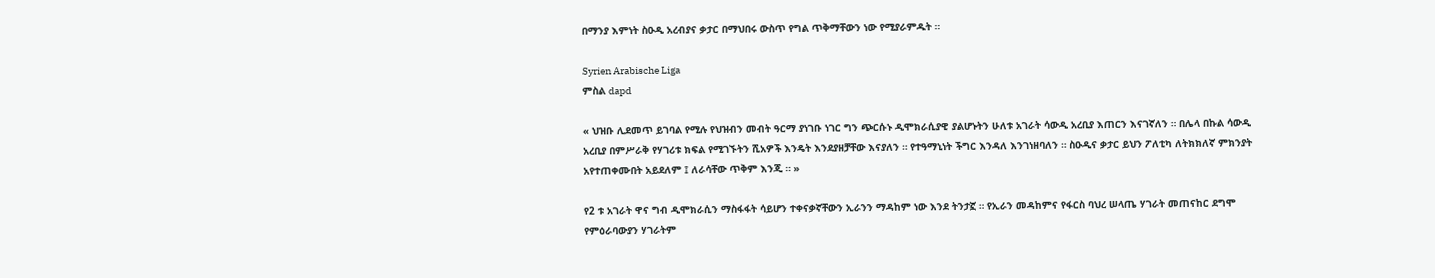በማንያ እምነት ስዑዲ አረብያና ቃታር በማህበሩ ውስጥ የግል ጥቅማቸውን ነው የሚያራምዱት ።

Syrien Arabische Liga
ምስል dapd

« ህዝቡ ሊደመጥ ይገባል የሚሉ የህዝብን መብት ዓርማ ያነገቡ ነገር ግን ጭርሱኑ ዲሞክራሲያዊ ያልሆኑትን ሁለቱ አገራት ሳውዲ አረቢያ እጠርን እናገኛለን ። በሌላ በኩል ሳውዲ አረቢያ በምሥራቅ የሃገሪቱ ክፍል የሚገኙትን ሺአዎች እንዴት እንደያዘቻቸው እናያለን ። የተዓማኒነት ችግር እንዳለ እንገነዘባለን ። ስዑዲና ቃታር ይህን ፖለቲካ ለትክክለኛ ምክንያት አየተጠቀሙበት አይደለም ፤ ለራሳቸው ጥቅም እንጂ ። »

የ2 ቱ አገራት ዋና ግብ ዲሞክራሲን ማስፋፋት ሳይሆን ተቀናቃኛቸውን ኢራንን ማዳከም ነው እንደ ትንታኟ ። የኢራን መዳከምና የፋርስ ባህረ ሠላጤ ሃገራት መጠናከር ደግሞ የምዕራባውያን ሃገራትም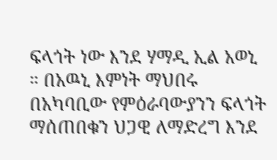ፍላጎት ነው እንደ ሃማዲ ኢል አወኒ ። በአዉኒ እምነት ማህበሩ በአካባቢው የምዕራባውያንን ፍላጎት ማሰጠበቁን ህጋዊ ለማድረግ እንደ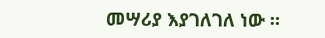መሣሪያ እያገለገለ ነው ።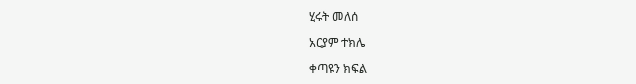ሂሩት መለሰ

አርያም ተክሌ

ቀጣዩን ክፍል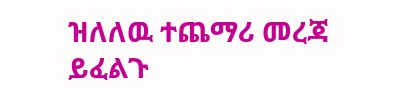ዝለለዉ ተጨማሪ መረጃ ይፈልጉ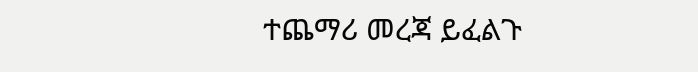ተጨማሪ መረጃ ይፈልጉ